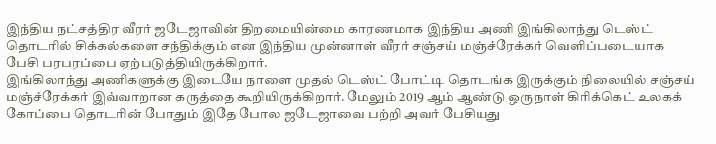இந்திய நட்சத்திர வீரர் ஜடேஜாவின் திறமையின்மை காரணமாக இந்திய அணி இங்கிலாந்து டெஸ்ட் தொடரில் சிக்கல்களை சந்திக்கும் என இந்திய முன்னாள் வீரர் சஞ்சய் மஞ்ச்ரேக்கர் வெளிப்படையாக பேசி பரபரப்பை ஏற்படுத்தியிருக்கிறார்.
இங்கிலாந்து அணிகளுக்கு இடையே நாளை முதல் டெஸ்ட் போட்டி தொடங்க இருக்கும் நிலையில் சஞ்சய் மஞ்ச்ரேக்கர் இவ்வாறான கருத்தை கூறியிருக்கிறார். மேலும் 2019 ஆம் ஆண்டு ஒருநாள் கிரிக்கெட் உலகக் கோப்பை தொடரின் போதும் இதே போல ஜடேஜாவை பற்றி அவர் பேசியது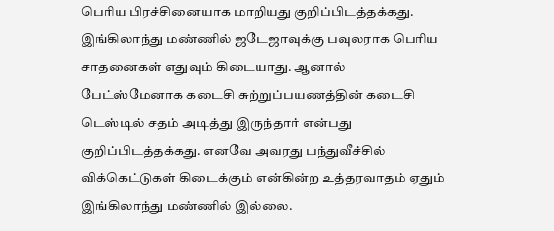பெரிய பிரச்சினையாக மாறியது குறிப்பிடத்தக்கது.
இங்கிலாந்து மண்ணில் ஜடேஜாவுக்கு பவுலராக பெரிய சாதனைகள் எதுவும் கிடையாது. ஆனால் பேட்ஸ்மேனாக கடைசி சுற்றுப்பயணத்தின் கடைசி டெஸ்டில் சதம் அடித்து இருந்தார் என்பது குறிப்பிடத்தக்கது. எனவே அவரது பந்துவீச்சில் விக்கெட்டுகள் கிடைக்கும் என்கின்ற உத்தரவாதம் ஏதும் இங்கிலாந்து மண்ணில் இல்லை.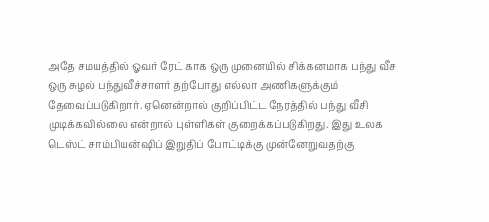அதே சமயத்தில் ஓவர் ரேட் காக ஒரு முனையில் சிக்கனமாக பந்து வீச ஒரு சுழல் பந்துவீச்சாளர் தற்போது எல்லா அணிகளுக்கும் தேவைப்படுகிறார். ஏனென்றால் குறிப்பிட்ட நேரத்தில் பந்து வீசி முடிக்கவில்லை என்றால் புள்ளிகள் குறைக்கப்படுகிறது. இது உலக டெஸ்ட் சாம்பியன்ஷிப் இறுதிப் போட்டிக்கு முன்னேறுவதற்கு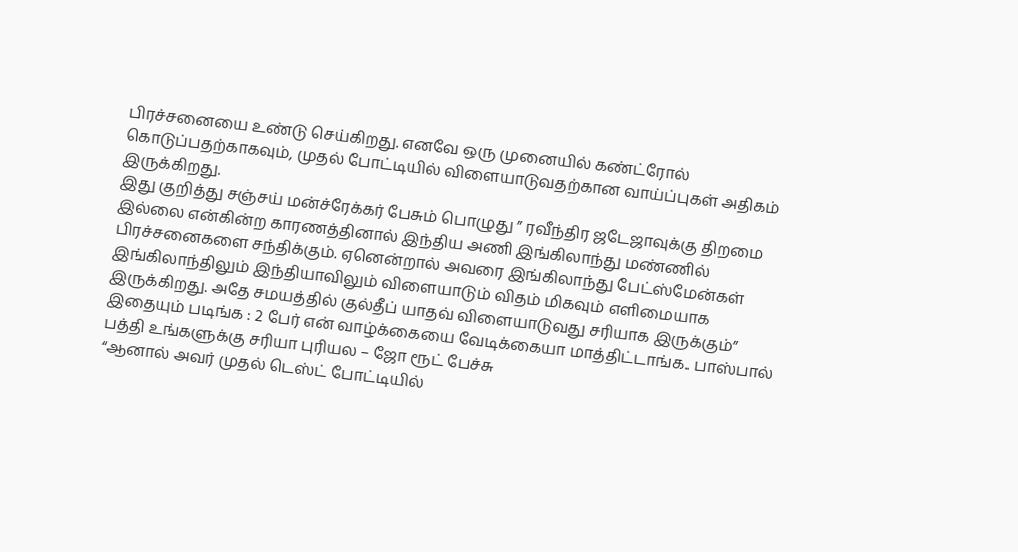பிரச்சனையை உண்டு செய்கிறது. எனவே ஒரு முனையில் கண்ட்ரோல் கொடுப்பதற்காகவும், முதல் போட்டியில் விளையாடுவதற்கான வாய்ப்புகள் அதிகம் இருக்கிறது.
இது குறித்து சஞ்சய் மன்ச்ரேக்கர் பேசும் பொழுது ” ரவீந்திர ஜடேஜாவுக்கு திறமை இல்லை என்கின்ற காரணத்தினால் இந்திய அணி இங்கிலாந்து மண்ணில் பிரச்சனைகளை சந்திக்கும். ஏனென்றால் அவரை இங்கிலாந்து பேட்ஸ்மேன்கள் இங்கிலாந்திலும் இந்தியாவிலும் விளையாடும் விதம் மிகவும் எளிமையாக இருக்கிறது. அதே சமயத்தில் குல்தீப் யாதவ் விளையாடுவது சரியாக இருக்கும்”
இதையும் படிங்க : 2 பேர் என் வாழ்க்கையை வேடிக்கையா மாத்திட்டாங்க.. பாஸ்பால் பத்தி உங்களுக்கு சரியா புரியல – ஜோ ரூட் பேச்சு
“ஆனால் அவர் முதல் டெஸ்ட் போட்டியில்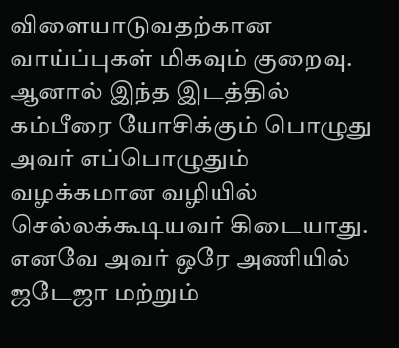விளையாடுவதற்கான வாய்ப்புகள் மிகவும் குறைவு. ஆனால் இந்த இடத்தில் கம்பீரை யோசிக்கும் பொழுது அவர் எப்பொழுதும் வழக்கமான வழியில் செல்லக்கூடியவர் கிடையாது. எனவே அவர் ஒரே அணியில் ஜடேஜா மற்றும்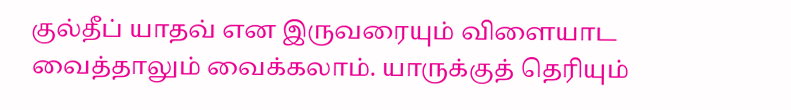குல்தீப் யாதவ் என இருவரையும் விளையாட வைத்தாலும் வைக்கலாம். யாருக்குத் தெரியும்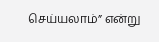செய்யலாம்” என்று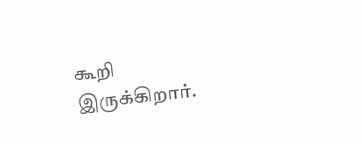கூறி இருக்கிறார்.